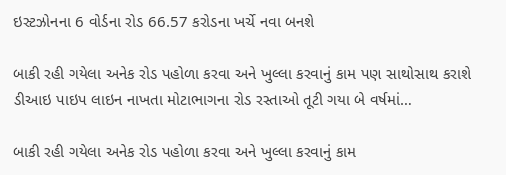ઇસ્ટઝોનના 6 વોર્ડના રોડ 66.57 કરોડના ખર્ચે નવા બનશે

બાકી રહી ગયેલા અનેક રોડ પહોળા કરવા અને ખુલ્લા કરવાનું કામ પણ સાથોસાથ કરાશે ડીઆઇ પાઇપ લાઇન નાખતા મોટાભાગના રોડ રસ્તાઓ તૂટી ગયા બે વર્ષમાં…

બાકી રહી ગયેલા અનેક રોડ પહોળા કરવા અને ખુલ્લા કરવાનું કામ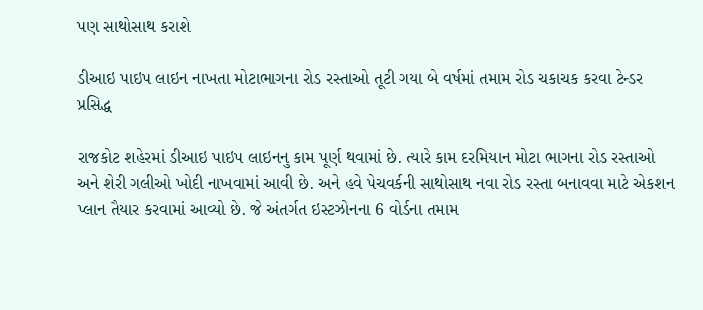પણ સાથોસાથ કરાશે

ડીઆઇ પાઇપ લાઇન નાખતા મોટાભાગના રોડ રસ્તાઓ તૂટી ગયા બે વર્ષમાં તમામ રોડ ચકાચક કરવા ટેન્ડર પ્રસિદ્ધ

રાજકોટ શહેરમાં ડીઆઇ પાઇપ લાઇનનુ કામ પૂર્ણ થવામાં છે. ત્યારે કામ દરમિયાન મોટા ભાગના રોડ રસ્તાઓ અને શેરી ગલીઓ ખોદી નાખવામાં આવી છે. અને હવે પેચવર્કની સાથોસાથ નવા રોડ રસ્તા બનાવવા માટે એકશન પ્લાન તૈયાર કરવામાં આવ્યો છે. જે અંતર્ગત ઇસ્ટઝોનના 6 વોર્ડના તમામ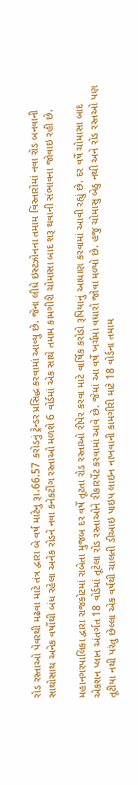રોડ રસ્તાઓ પેવરથી મઢવા માટે તંત્ર દ્વારા બે વર્ષ માટેનુ રૂા.66.57 કરોડનું ટ્રેન્ડર પ્રસિદ્ધ કરવામાં આવ્યુ છે. જેના લીધે ઇસ્ટઝોનના તમામ વિસ્તારોમાં નવા રોડ બનવાની સાથોસાથ અનેક વર્ષોથી બંધ રહેલા અનેક રોડને નવા કનેકટીંગ રસ્તાઓ મળશે 6 વોર્ડમાં એક સાથે તમામ કામગીરી ચોમાસા બાદ શરૂ થવાની સંભાવના જોવાઇ રહી છે.

મહાનગરપાલિકા દ્વારા રાજકોટમાં રાબેતા મુજબ દર વર્ષે તૂટતા રોડ રસ્તાઓ રીપેર કરવા માટે વાર્ષિક કરોડો રૂપિયાનું આધાણ કરવામાં આવી રહ્યું છે. દર વર્ષે ચોમાસા બાદ એકશન પ્લાન અંતર્ગત 18 વોર્ડમાં તૂટેલા રોડ રસ્તાઓને રીકારર્પેટ કરવામાં આવે છે. જેમાં આ વર્ષે ખર્ચમાં વધારો જોવા મળ્યો છે. હજુ ચોમાસુ બેઠુ નથી અને રોડ રસ્તઓ પણ તૂટીયા નથી પરંતુ છેલ્લા એક વર્ષથી ચાલતી ડીઆઇ પાઇપ લાઇન નાખવાની કામગીરી માટે 18 વોર્ડના તમામ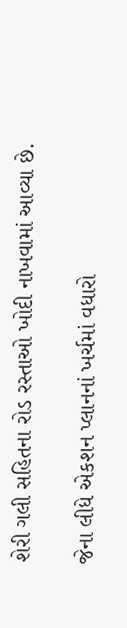શેરી ગલી સહિતના રોડ રસ્તાઓ ખોદી નાખવામાં આવ્યા છે.

જેના લીધે એકશન પ્લાનનાં ખર્ચમાં વધારો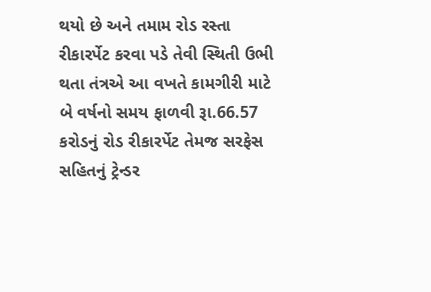થયો છે અને તમામ રોડ રસ્તા રીકારર્પેટ કરવા પડે તેવી સ્થિતી ઉભી થતા તંત્રએ આ વખતે કામગીરી માટે બે વર્ષનો સમય ફાળવી રૂા.66.57 કરોડનું રોડ રીકારર્પેટ તેમજ સરફેસ સહિતનું ટ્રેન્ડર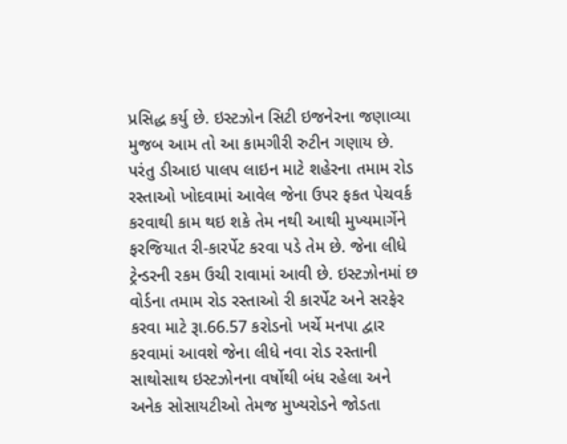પ્રસિદ્ધ કર્યુ છે. ઇસ્ટઝોન સિટી ઇજનેરના જણાવ્યા મુજબ આમ તો આ કામગીરી રુટીન ગણાય છે. પરંતુ ડીઆઇ પાલપ લાઇન માટે શહેરના તમામ રોડ રસ્તાઓ ખોદવામાં આવેલ જેના ઉપર ફકત પેચવર્ક કરવાથી કામ થઇ શકે તેમ નથી આથી મુખ્યમાર્ગેને ફરજિયાત રી-કારર્પેટ કરવા પડે તેમ છે. જેના લીધે ટ્રેન્ડરની રકમ ઉચી રાવામાં આવી છે. ઇસ્ટઝોનમાં છ વોર્ડના તમામ રોડ રસ્તાઓ રી કારર્પેટ અને સરફેર કરવા માટે રૂા.66.57 કરોડનો ખર્ચે મનપા દ્વાર કરવામાં આવશે જેના લીધે નવા રોડ રસ્તાની સાથોસાથ ઇસ્ટઝોનના વર્ષોથી બંધ રહેલા અને અનેક સોસાયટીઓ તેમજ મુખ્યરોડને જોડતા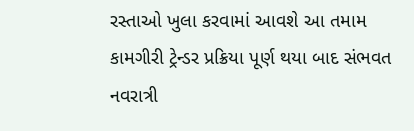રસ્તાઓ ખુલા કરવામાં આવશે આ તમામ કામગીરી ટ્રેન્ડર પ્રક્રિયા પૂર્ણ થયા બાદ સંભવત નવરાત્રી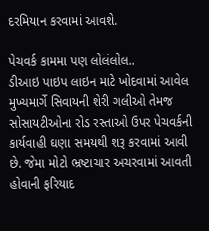દરમિયાન કરવામાં આવશે.

પેચવર્ક કામમા પણ લોલંલોલ..
ડીઆઇ પાઇપ લાઇન માટે ખોદવામાં આવેલ મુખ્યમાર્ગે સિવાયની શેરી ગલીઓ તેમજ સોસાયટીઓના રોડ રસ્તાઓ ઉપર પેચવર્કની કાર્યવાહી ઘણા સમયથી શરૂ કરવામાં આવી છે. જેમા મોટો ભ્રષ્ટાચાર અચરવામાં આવતી હોવાની ફરિયાદ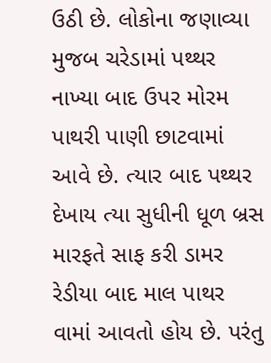ઉઠી છે. લોકોના જણાવ્યા મુજબ ચરેડામાં પથ્થર નાખ્યા બાદ ઉપર મોરમ પાથરી પાણી છાટવામાં આવે છે. ત્યાર બાદ પથ્થર દેખાય ત્યા સુધીની ધૂળ બ્રસ મારફતે સાફ કરી ડામર રેડીયા બાદ માલ પાથર વામાં આવતો હોય છે. પરંતુ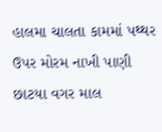હાલમા ચાલતા કામમાં પથ્થર ઉપર મોરમ નાખી પાણી છાટયા વગર માલ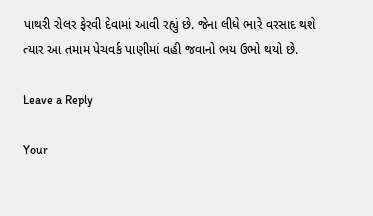પાથરી રોલર ફેરવી દેવામાં આવી રહ્યું છે. જેના લીધે ભારે વરસાદ થશે ત્યાર આ તમામ પેચવર્ક પાણીમાં વહી જવાનો ભય ઉભો થયો છે.

Leave a Reply

Your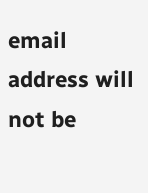email address will not be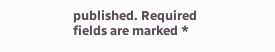published. Required fields are marked *